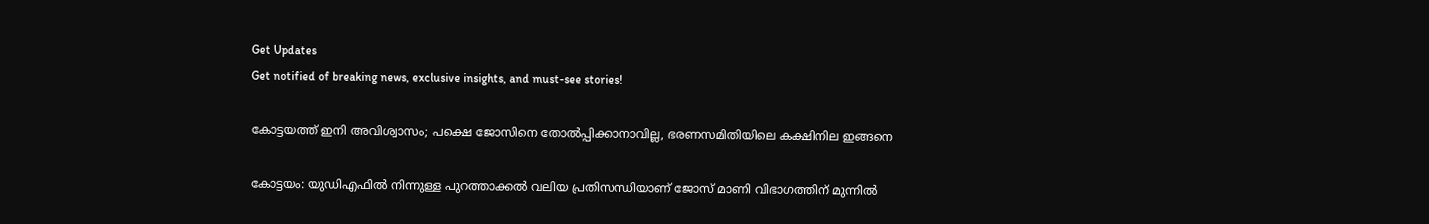Get Updates
Get notified of breaking news, exclusive insights, and must-see stories!

കോട്ടയത്ത് ഇനി അവിശ്വാസം; പക്ഷെ ജോസിനെ തോല്‍പ്പിക്കാനാവില്ല, ഭരണസമിതിയിലെ കക്ഷിനില ഇങ്ങനെ

കോട്ടയം: യുഡിഎഫില്‍ നിന്നുള്ള പുറത്താക്കല്‍ വലിയ പ്രതിസന്ധിയാണ് ജോസ് മാണി വിഭാഗത്തിന് മുന്നില്‍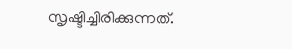സൃഷ്ടിച്ചിരിക്കുന്നത്.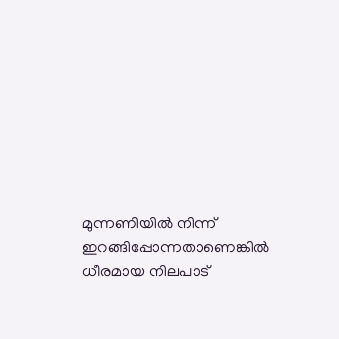മുന്നണിയില്‍ നിന്ന് ഇറങ്ങിപ്പോന്നതാണെങ്കില്‍ ധീരമായ നിലപാട്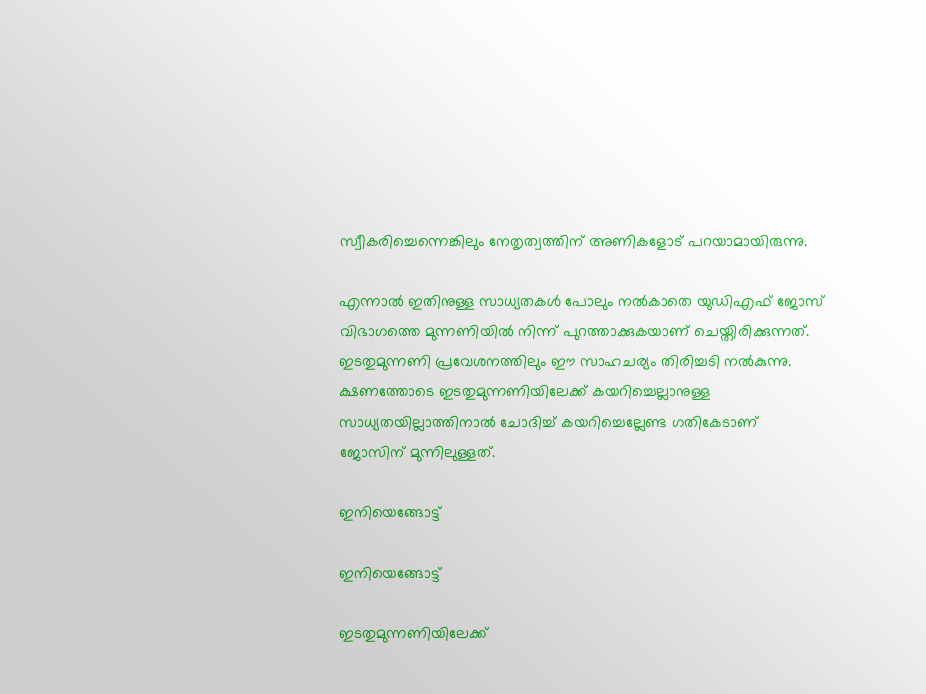സ്വീകരിച്ചെന്നെങ്കിലും നേതൃത്വത്തിന് അണികളോട് പറയാമായിരുന്നു.

എന്നാല്‍ ഇതിനുള്ള സാധ്യതകള്‍ പോലും നല്‍കാതെ യുഡിഎഫ് ജോസ് വിഭാഗത്തെ മുന്നണിയില്‍ നിന്ന് പുറത്താക്കുകയാണ് ചെയ്തിരിക്കുന്നത്. ഇടതുമുന്നണി പ്രവേശനത്തിലും ഈ സാഹചര്യം തിരിച്ചടി നല്‍കുന്നു. ക്ഷണത്തോടെ ഇടതുമുന്നണിയിലേക്ക് കയറിച്ചെല്ലാനുള്ള സാധ്യതയില്ലാത്തിനാല്‍ ചോദിച്ച് കയറിച്ചെല്ലേണ്ട ഗതികേടാണ് ജോസിന് മുന്നിലുള്ളത്.

ഇനിയെങ്ങോട്ട്

ഇനിയെങ്ങോട്ട്

ഇടതുമുന്നണിയിലേക്ക്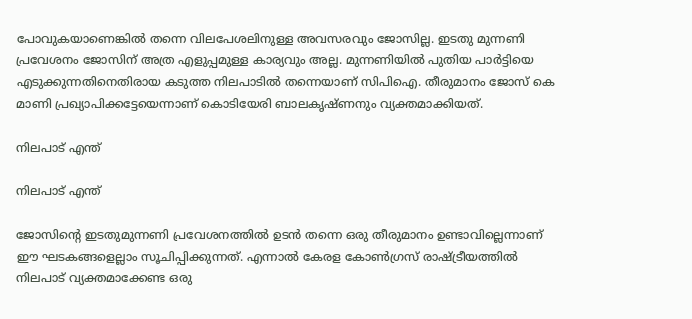പോവുകയാണെങ്കില്‍ തന്നെ വിലപേശലിനുള്ള അവസരവും ജോസില്ല. ഇടതു മുന്നണി പ്രവേശനം ജോസിന് അത്ര എളുപ്പമുള്ള കാര്യവും അല്ല. മുന്നണിയില്‍ പുതിയ പാര്‍ട്ടിയെ എടുക്കുന്നതിനെതിരായ കടുത്ത നിലപാടില്‍ തന്നെയാണ് സിപിഐ. തീരുമാനം ജോസ് കെ മാണി പ്രഖ്യാപിക്കട്ടേയെന്നാണ് കൊടിയേരി ബാലകൃഷ്ണനും വ്യക്തമാക്കിയത്.

നിലപാട് എന്ത്

നിലപാട് എന്ത്

ജോസിന്‍റെ ഇടതുമുന്നണി പ്രവേശനത്തില്‍ ഉടന്‍ തന്നെ ഒരു തീരുമാനം ഉണ്ടാവില്ലെന്നാണ് ഈ ഘടകങ്ങളെല്ലാം സൂചിപ്പിക്കുന്നത്. എന്നാല്‍ കേരള കോണ്‍ഗ്രസ് രാഷ്ട്രീയത്തില്‍ നിലപാട് വ്യക്തമാക്കേണ്ട ഒരു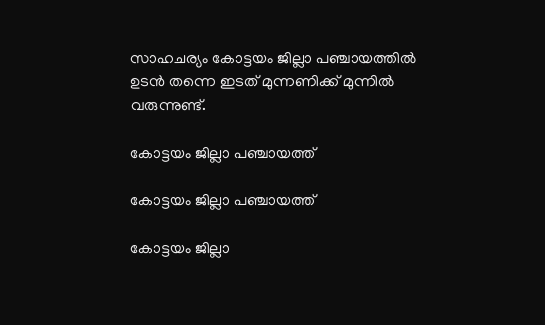സാഹചര്യം കോട്ടയം ജില്ലാ പഞ്ചായത്തില്‍ ഉടന്‍ തന്നെ ഇടത് മുന്നണിക്ക് മുന്നില്‍ വരുന്നുണ്ട്.

കോട്ടയം ജില്ലാ പഞ്ചായത്ത്

കോട്ടയം ജില്ലാ പഞ്ചായത്ത്

കോട്ടയം ജില്ലാ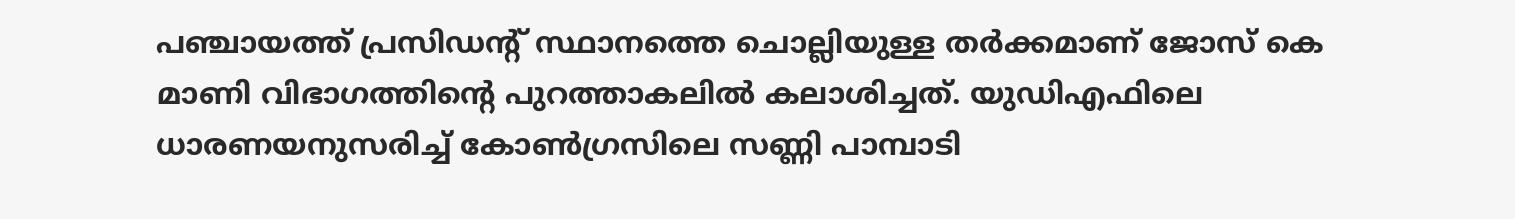പഞ്ചായത്ത് പ്രസിഡന്‍റ് സ്ഥാനത്തെ ചൊല്ലിയുള്ള തര്‍ക്കമാണ് ജോസ് കെ മാണി വിഭാഗത്തിന്‍റെ പുറത്താകലില്‍ കലാശിച്ചത്. യുഡിഎഫിലെ ധാരണയനുസരിച്ച് കോണ്‍ഗ്രസിലെ സണ്ണി പാമ്പാടി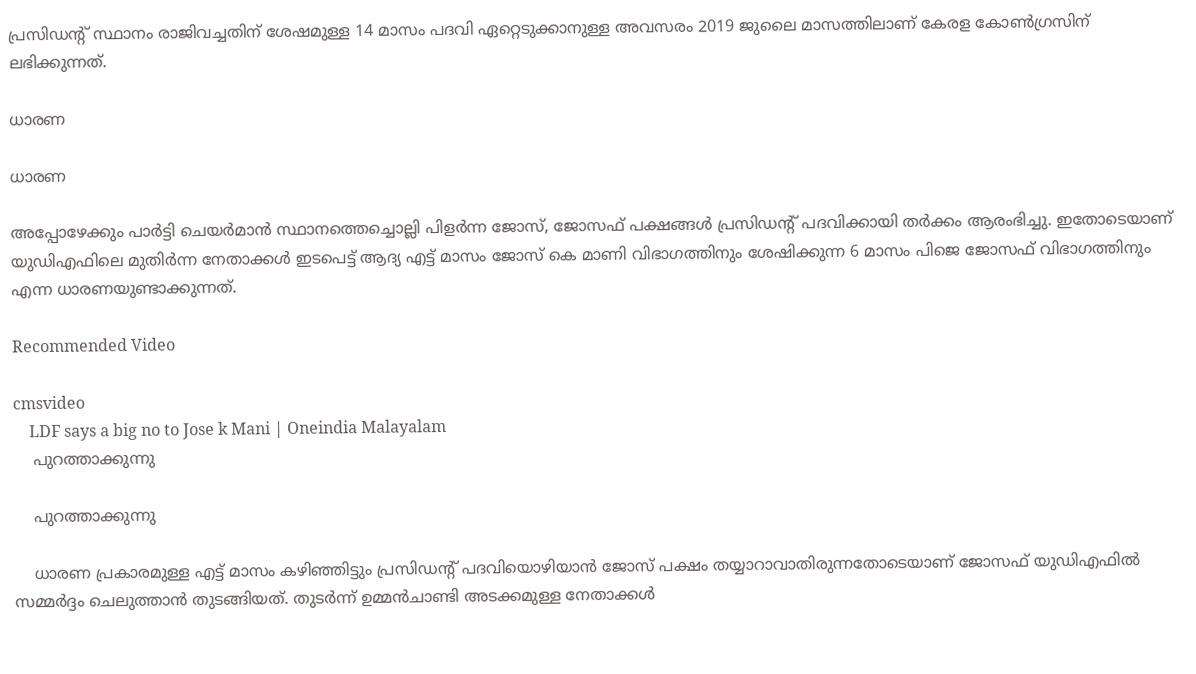പ്രസിഡന്‍റ് സ്ഥാനം രാജിവച്ചതിന് ശേഷമുള്ള 14 മാസം പദവി ഏറ്റെടുക്കാനുള്ള അവസരം 2019 ജുലൈ മാസത്തിലാണ് കേരള കോണ്‍ഗ്രസിന് ലഭിക്കുന്നത്.

ധാരണ

ധാരണ

അപ്പോഴേക്കും പാര്‍ട്ടി ചെയര്‍മാന്‍ സ്ഥാനത്തെച്ചൊല്ലി പിളര്‍ന്ന ജോസ്, ജോസഫ് പക്ഷങ്ങള്‍ പ്രസിഡന്‍റ് പദവിക്കായി തര്‍ക്കം ആരംഭിച്ചു. ഇതോടെയാണ് യുഡിഎഫിലെ മുതിര്‍ന്ന നേതാക്കള്‍ ഇടപെട്ട് ആദ്യ എട്ട് മാസം ജോസ് കെ മാണി വിഭാഗത്തിനും ശേഷിക്കുന്ന 6 മാസം പിജെ ജോസഫ് വിഭാഗത്തിനും എന്ന ധാരണയുണ്ടാക്കുന്നത്.

Recommended Video

cmsvideo
    LDF says a big no to Jose k Mani | Oneindia Malayalam
    പുറത്താക്കുന്നു

    പുറത്താക്കുന്നു

    ധാരണ പ്രകാരമുള്ള എട്ട് മാസം കഴിഞ്ഞിട്ടും പ്രസിഡന്‍റ് പദവിയൊഴിയാന്‍ ജോസ് പക്ഷം തയ്യാറാവാതിരുന്നതോടെയാണ് ജോസഫ് യുഡിഎഫില്‍ സമ്മര്‍ദ്ദം ചെലുത്താന്‍ തുടങ്ങിയത്. തുടര്‍ന്ന് ഉമ്മന്‍ചാണ്ടി അടക്കമുള്ള നേതാക്കള്‍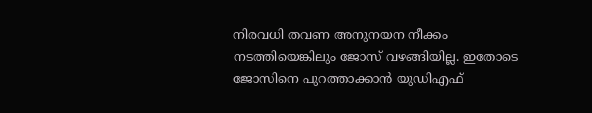നിരവധി തവണ അനുനയന നീക്കം നടത്തിയെങ്കിലും ജോസ് വഴങ്ങിയില്ല. ഇതോടെ ജോസിനെ പുറത്താക്കാന്‍ യുഡിഎഫ്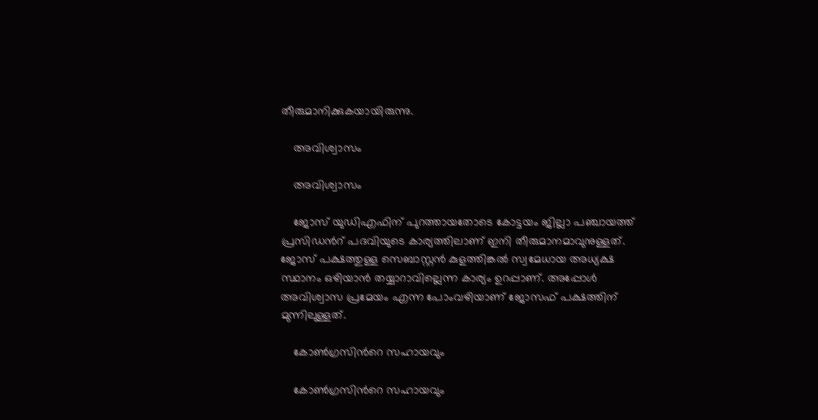തീരുമാനിക്കുകയായിരുന്നു.

    അവിശ്വാസം

    അവിശ്വാസം

    ജോസ് യുഡിഎഫിന് പുറത്തായതോടെ കോട്ടയം ജില്ലാ പഞ്ചായത്ത് പ്രസിഡന്‍റ് പദവിയുടെ കാര്യത്തിലാണ് ഇനി തീരുമാനമാവുനുള്ളത്. ജോസ് പക്ഷത്തുള്ള സെബാസ്റ്റന്‍ കുളത്തിങ്കല്‍ സ്വമേധായ അധ്യക്ഷ സ്ഥാനം ഒഴിയാന്‍ തയ്യാറാവില്ലെന്ന കാര്യം ഉറപ്പാണ്. അപ്പോള്‍ അവിശ്വാസ പ്രമേയം എന്ന പോംവഴിയാണ് ജോസഫ് പക്ഷത്തിന് മുന്നിലുള്ളത്.

    കോണ്‍ഗ്രസിന്‍റെ സഹായവും

    കോണ്‍ഗ്രസിന്‍റെ സഹായവും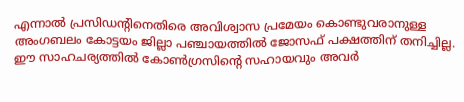എന്നാല്‍ പ്രസിഡന്‍റിനെതിരെ അവിശ്വാസ പ്രമേയം കൊണ്ടുവരാനുള്ള അംഗബലം കോട്ടയം ജില്ലാ പഞ്ചായത്തില്‍ ജോസഫ് പക്ഷത്തിന് തനിച്ചില്ല. ഈ സാഹചര്യത്തില്‍ കോണ്‍ഗ്രസിന്‍റെ സഹായവും അവര്‍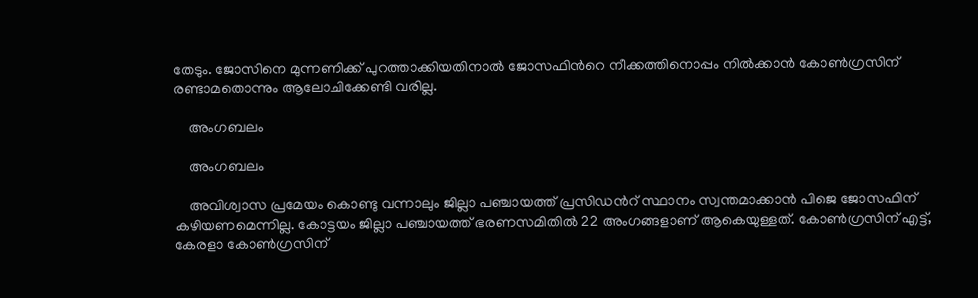തേടും. ജോസിനെ മുന്നണിക്ക് പുറത്താക്കിയതിനാല്‍ ജോസഫിന്‍റെ നീക്കത്തിനൊപ്പം നില്‍ക്കാന്‍ കോണ്‍ഗ്രസിന് രണ്ടാമതൊന്നും ആലോചിക്കേണ്ടി വരില്ല.

    അംഗബലം

    അംഗബലം

    അവിശ്വാസ പ്രമേയം കൊണ്ടു വന്നാലും ജില്ലാ പഞ്ചായത്ത് പ്രസിഡന്‍റ് സ്ഥാനം സ്വന്തമാക്കാന്‍ പിജെ ജോസഫിന് കഴിയണമെന്നില്ല. കോട്ടയം ജില്ലാ പഞ്ചായത്ത് ഭരണസമിതില്‍ 22 അംഗങ്ങളാണ് ആകെയുള്ളത്. കോണ്‍ഗ്രസിന് എട്ട്, കേരളാ കോണ്‍ഗ്രസിന്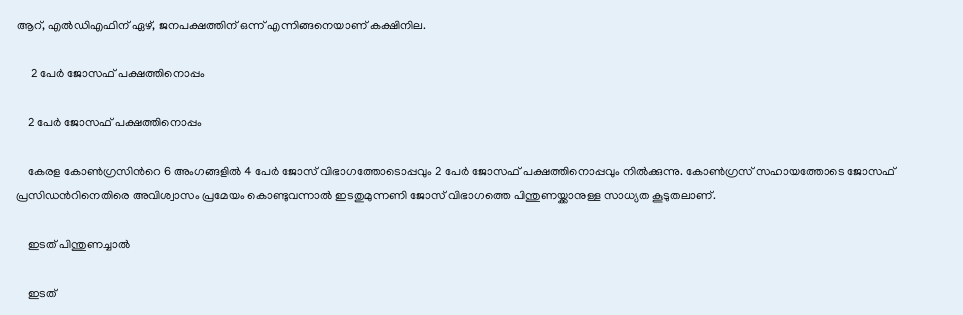ആറ്, എല്‍ഡിഎഫിന് ഏഴ്, ജനപക്ഷത്തിന് ഒന്ന് എന്നിങ്ങനെയാണ് കക്ഷിനില.

     2 പേര്‍ ജോസഫ് പക്ഷത്തിനൊപ്പം

    2 പേര്‍ ജോസഫ് പക്ഷത്തിനൊപ്പം

    കേരള കോണ്‍ഗ്രസിന്‍റെ 6 അംഗങ്ങളില്‍ 4 പേര്‍ ജോസ് വിഭാഗത്തോടൊപ്പവും 2 പേര്‍ ജോസഫ് പക്ഷത്തിനൊപ്പവും നില്‍ക്കുന്നു. കോണ്‍ഗ്രസ് സഹായത്തോടെ ജോസഫ് പ്രസിഡന്‍റിനെതിരെ അവിശ്വാസം പ്രമേയം കൊണ്ടുവന്നാല്‍ ഇടതുമുന്നണി ജോസ് വിഭാഗത്തെ പിന്തുണയ്ക്കാനുള്ള സാധ്യത കൂടുതലാണ്.

    ഇടത് പിന്തുണച്ചാല്‍

    ഇടത്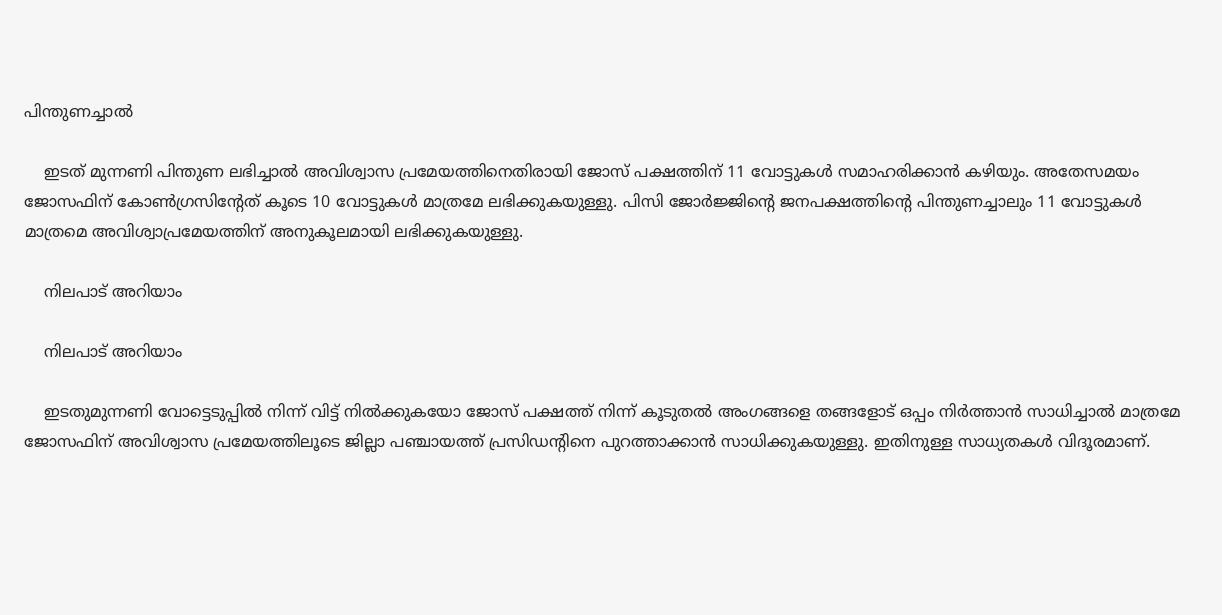പിന്തുണച്ചാല്‍

    ഇടത് മുന്നണി പിന്തുണ ലഭിച്ചാല്‍ അവിശ്വാസ പ്രമേയത്തിനെതിരായി ജോസ് പക്ഷത്തിന് 11 വോട്ടുകള്‍ സമാഹരിക്കാന്‍ കഴിയും. അതേസമയം ജോസഫിന് കോണ്‍ഗ്രസിന്‍റേത് കൂടെ 10 വോട്ടുകള്‍ മാത്രമേ ലഭിക്കുകയുള്ളു. പിസി ജോര്‍ജ്ജിന്‍റെ ജനപക്ഷത്തിന്‍റെ പിന്തുണച്ചാലും 11 വോട്ടുകള്‍ മാത്രമെ അവിശ്വാപ്രമേയത്തിന് അനുകൂലമായി ലഭിക്കുകയുള്ളു.

    നിലപാട് അറിയാം

    നിലപാട് അറിയാം

    ഇടതുമുന്നണി വോട്ടെടുപ്പില്‍ നിന്ന് വിട്ട് നില്‍ക്കുകയോ ജോസ് പക്ഷത്ത് നിന്ന് കൂടുതല്‍ അംഗങ്ങളെ തങ്ങളോട് ഒപ്പം നിര്‍ത്താന്‍ സാധിച്ചാല്‍ മാത്രമേ ജോസഫിന് അവിശ്വാസ പ്രമേയത്തിലൂടെ ജില്ലാ പഞ്ചായത്ത് പ്രസിഡന്‍റിനെ പുറത്താക്കാന്‍ സാധിക്കുകയുള്ളു. ഇതിനുള്ള സാധ്യതകള്‍ വിദൂരമാണ്.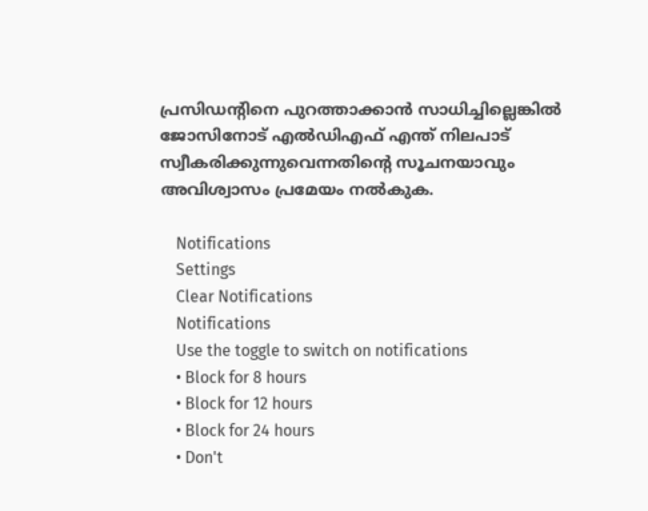പ്രസിഡന്‍റിനെ പുറത്താക്കാന്‍ സാധിച്ചില്ലെങ്കില്‍ ജോസിനോട് എല്‍ഡിഎഫ് എന്ത് നിലപാട് സ്വീകരിക്കുന്നുവെന്നതിന്‍റെ സൂചനയാവും അവിശ്വാസം പ്രമേയം നല്‍കുക.

    Notifications
    Settings
    Clear Notifications
    Notifications
    Use the toggle to switch on notifications
    • Block for 8 hours
    • Block for 12 hours
    • Block for 24 hours
    • Don't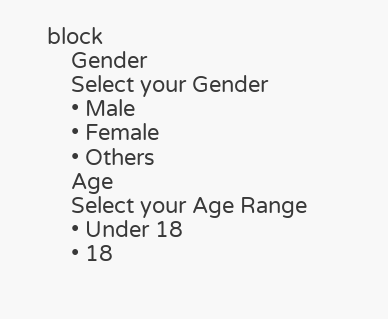block
    Gender
    Select your Gender
    • Male
    • Female
    • Others
    Age
    Select your Age Range
    • Under 18
    • 18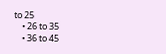to 25
    • 26 to 35
    • 36 to 45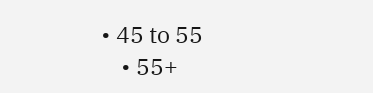• 45 to 55
    • 55+